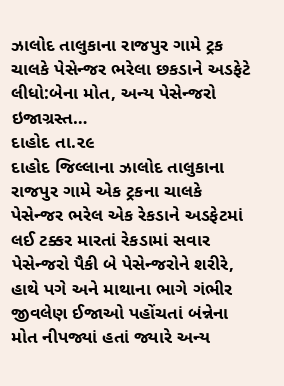ઝાલોદ તાલુકાના રાજપુર ગામે ટ્રક ચાલકે પેસેન્જર ભરેલા છકડાને અડફેટે લીધો:બેના મોત, અન્ય પેસેન્જરો ઇજાગ્રસ્ત…
દાહોદ તા.૨૯
દાહોદ જિલ્લાના ઝાલોદ તાલુકાના રાજપુર ગામે એક ટ્રકના ચાલકે પેસેન્જર ભરેલ એક રેકડાને અડફેટમાં લઈ ટક્કર મારતાં રેકડામાં સવાર પેસેન્જરો પૈકી બે પેસેન્જરોને શરીરે, હાથે પગે અને માથાના ભાગે ગંભીર જીવલેણ ઈજાઓ પહોંચતાં બંન્નેના મોત નીપજ્યાં હતાં જ્યારે અન્ય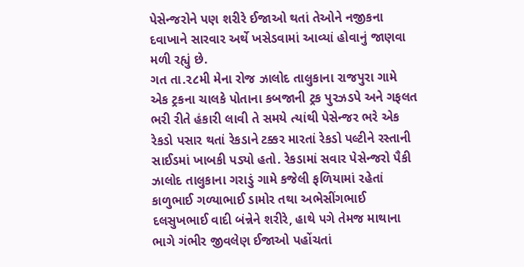પેસેન્જરોને પણ શરીરે ઈજાઓ થતાં તેઓને નજીકના દવાખાને સારવાર અર્થે ખસેડવામાં આવ્યાં હોવાનું જાણવા મળી રહ્યું છે.
ગત તા.૨૮મી મેના રોજ ઝાલોદ તાલુકાના રાજપુરા ગામે એક ટ્રકના ચાલકે પોતાના કબજાની ટ્રક પુરઝડપે અને ગફલત ભરી રીતે હંકારી લાવી તે સમયે ત્યાંથી પેસેન્જર ભરે એક રેકડો પસાર થતાં રેકડાને ટક્કર મારતાં રેકડો પલ્ટીને રસ્તાની સાઈડમાં ખાબકી પડ્યો હતો. રેકડામાં સવાર પેસેન્જરો પૈકી ઝાલોદ તાલુકાના ગરાડું ગામે કજેલી ફળિયામાં રહેતાં કાળુભાઈ ગળ્યાભાઈ ડામોર તથા અભેસીંગભાઈ દલસુખભાઈ વાદી બંન્નેને શરીરે, હાથે પગે તેમજ માથાના ભાગે ગંભીર જીવલેણ ઈજાઓ પહોંચતાં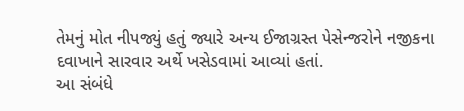તેમનું મોત નીપજ્યું હતું જ્યારે અન્ય ઈજાગ્રસ્ત પેસેન્જરોને નજીકના દવાખાને સારવાર અર્થે ખસેડવામાં આવ્યાં હતાં.
આ સંબંધે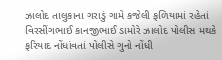ઝાલોદ તાલુકાના ગરાડું ગામે કજેલી ફળિયામાં રહેતાં વિરસીંગભાઈ કાનજીભાઈ ડામોરે ઝાલોદ પોલીસ મથકે ફરિયાદ નોંધાંવતાં પોલીસે ગુનો નોંધી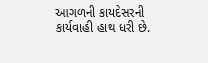આગળની કાયદેસરની કાર્યવાહી હાથ ધરી છે.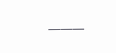———